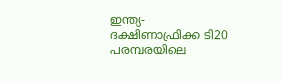ഇന്ത്യ- ദക്ഷിണാഫ്രിക്ക ടി20 പരമ്പരയിലെ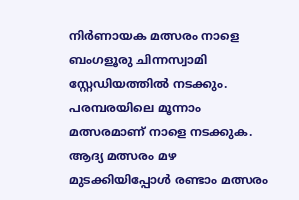നിര്‍ണായക മത്സരം നാളെ ബംഗളൂരു ചിന്നസ്വാമി സ്റ്റേഡിയത്തില്‍ നടക്കും. പരമ്പരയിലെ മൂന്നാം മത്സരമാണ് നാളെ നടക്കുക. ആദ്യ മത്സരം മഴ മുടക്കിയിപ്പോള്‍ രണ്ടാം മത്സരം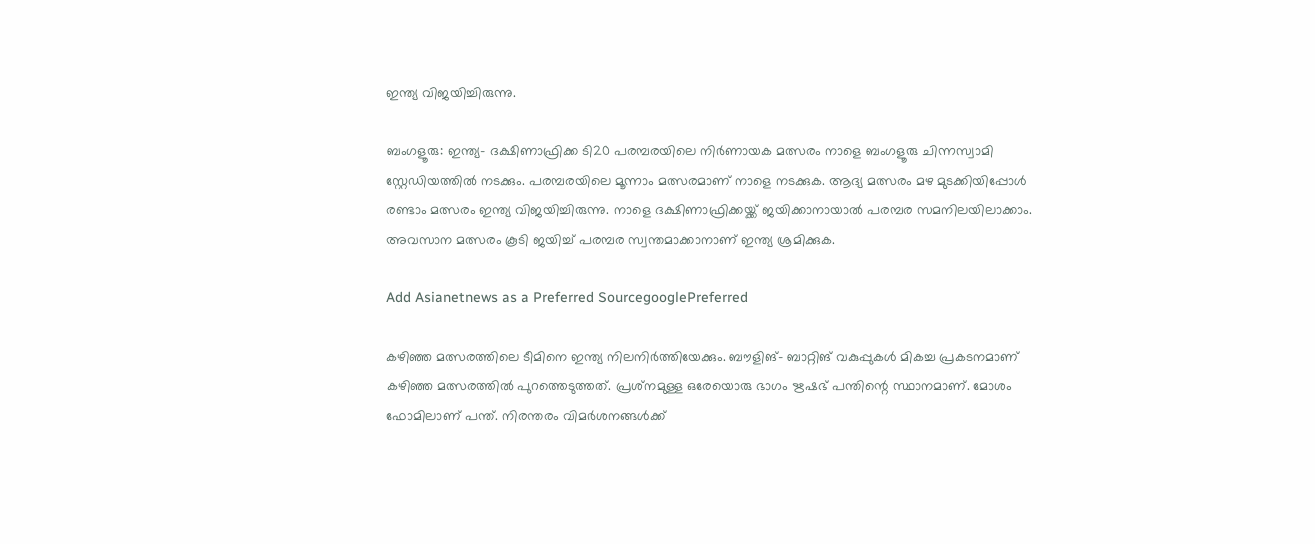ഇന്ത്യ വിജയിച്ചിരുന്നു.

ബംഗളൂരു: ഇന്ത്യ- ദക്ഷിണാഫ്രിക്ക ടി20 പരമ്പരയിലെ നിര്‍ണായക മത്സരം നാളെ ബംഗളൂരു ചിന്നസ്വാമി സ്റ്റേഡിയത്തില്‍ നടക്കും. പരമ്പരയിലെ മൂന്നാം മത്സരമാണ് നാളെ നടക്കുക. ആദ്യ മത്സരം മഴ മുടക്കിയിപ്പോള്‍ രണ്ടാം മത്സരം ഇന്ത്യ വിജയിച്ചിരുന്നു. നാളെ ദക്ഷിണാഫ്രിക്കയ്ക്ക് ജയിക്കാനായാല്‍ പരമ്പര സമനിലയിലാക്കാം. അവസാന മത്സരം കൂടി ജയിച്ച് പരമ്പര സ്വന്തമാക്കാനാണ് ഇന്ത്യ ശ്രമിക്കുക.

Add Asianetnews as a Preferred SourcegooglePreferred

കഴിഞ്ഞ മത്സരത്തിലെ ടീമിനെ ഇന്ത്യ നിലനിര്‍ത്തിയേക്കും. ബൗളിങ്- ബാറ്റിങ് വകുപ്പുകള്‍ മികച്ച പ്രകടനമാണ് കഴിഞ്ഞ മത്സരത്തില്‍ പുറത്തെടുത്തത്. പ്രശ്‌നമുള്ള ഒരേയൊരു ഭാഗം ഋഷഭ് പന്തിന്റെ സ്ഥാനമാണ്. മോശം ഫോമിലാണ് പന്ത്. നിരന്തരം വിമര്‍ശനങ്ങള്‍ക്ക്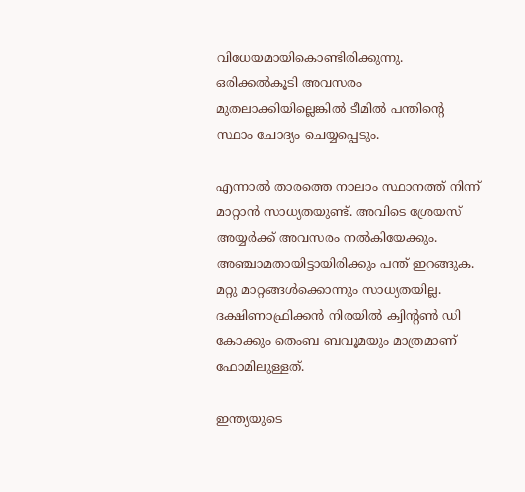വിധേയമായികൊണ്ടിരിക്കുന്നു. ഒരിക്കല്‍കൂടി അവസരം മുതലാക്കിയില്ലെങ്കില്‍ ടീമില്‍ പന്തിന്റെ സ്ഥാം ചോദ്യം ചെയ്യപ്പെടും.

എന്നാല്‍ താരത്തെ നാലാം സ്ഥാനത്ത് നിന്ന് മാറ്റാന്‍ സാധ്യതയുണ്ട്. അവിടെ ശ്രേയസ് അയ്യര്‍ക്ക് അവസരം നല്‍കിയേക്കും. അഞ്ചാമതായിട്ടായിരിക്കും പന്ത് ഇറങ്ങുക. മറ്റു മാറ്റങ്ങള്‍ക്കൊന്നും സാധ്യതയില്ല. ദക്ഷിണാഫ്രിക്കന്‍ നിരയില്‍ ക്വിന്റണ്‍ ഡി കോക്കും തെംബ ബവൂമയും മാത്രമാണ് ഫോമിലുള്ളത്.

ഇന്ത്യയുടെ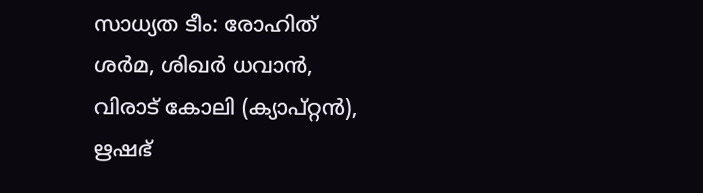സാധ്യത ടീം: രോഹിത് ശര്‍മ, ശിഖര്‍ ധവാന്‍, വിരാട് കോലി (ക്യാപ്റ്റന്‍), ഋഷഭ്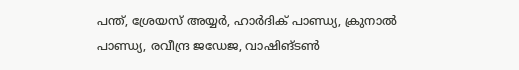പന്ത്, ശ്രേയസ് അയ്യര്‍, ഹാര്‍ദിക് പാണ്ഡ്യ, ക്രുനാല്‍ പാണ്ഡ്യ, രവീന്ദ്ര ജഡേജ, വാഷിങ്ടണ്‍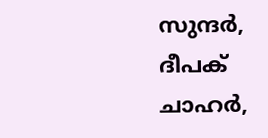സുന്ദര്‍, ദീപക് ചാഹര്‍,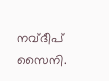നവ്ദീപ് സൈനി.